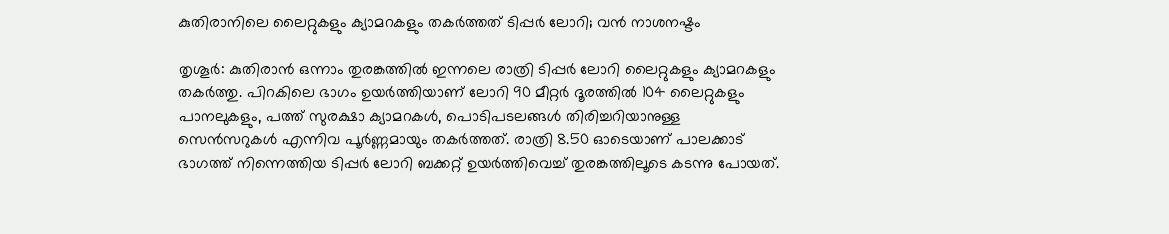കുതിരാനിലെ ലൈറ്റുകളും ക്യാമറകളും തകര്‍ത്തത് ടിപ്പര്‍ ലോറി; വന്‍ നാശനഷ്ടം

തൃശൂര്‍: കുതിരാന്‍ ഒന്നാം തുരങ്കത്തില്‍ ഇന്നലെ രാത്രി ടിപ്പര്‍ ലോറി ലൈറ്റുകളും ക്യാമറകളും തകര്‍ത്തു. പിറകിലെ ഭാഗം ഉയര്‍ത്തിയാണ് ലോറി 90 മീറ്റര്‍ ദൂരത്തില്‍ 104 ലൈറ്റുകളും പാനലുകളും, പത്ത് സുരക്ഷാ ക്യാമറകള്‍, പൊടിപടലങ്ങള്‍ തിരിച്ചറിയാനുള്ള സെന്‍സറുകള്‍ എന്നിവ പൂര്‍ണ്ണമായും തകര്‍ത്തത്. രാത്രി 8.50 ഓടെയാണ് പാലക്കാട് ഭാഗത്ത് നിന്നെത്തിയ ടിപ്പര്‍ ലോറി ബക്കറ്റ് ഉയര്‍ത്തിവെച്ച് തുരങ്കത്തിലൂടെ കടന്നു പോയത്.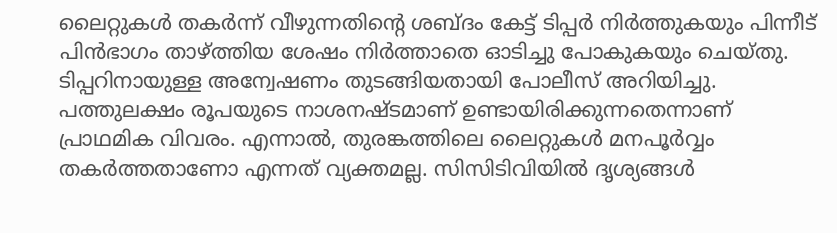ലൈറ്റുകള്‍ തകര്‍ന്ന് വീഴുന്നതിന്റെ ശബ്ദം കേട്ട് ടിപ്പര്‍ നിര്‍ത്തുകയും പിന്നീട് പിന്‍ഭാഗം താഴ്ത്തിയ ശേഷം നിര്‍ത്താതെ ഓടിച്ചു പോകുകയും ചെയ്തു. ടിപ്പറിനായുള്ള അന്വേഷണം തുടങ്ങിയതായി പോലീസ് അറിയിച്ചു. പത്തുലക്ഷം രൂപയുടെ നാശനഷ്ടമാണ് ഉണ്ടായിരിക്കുന്നതെന്നാണ് പ്രാഥമിക വിവരം. എന്നാല്‍, തുരങ്കത്തിലെ ലൈറ്റുകള്‍ മനപൂര്‍വ്വം തകര്‍ത്തതാണോ എന്നത് വ്യക്തമല്ല. സിസിടിവിയില്‍ ദൃശ്യങ്ങള്‍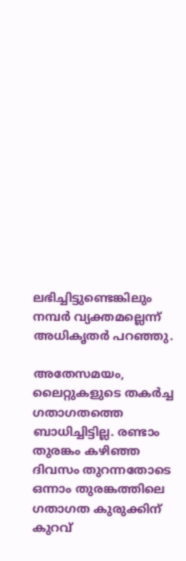ലഭിച്ചിട്ടുണ്ടെങ്കിലും നമ്പര്‍ വ്യക്തമല്ലെന്ന് അധികൃതര്‍ പറഞ്ഞു.

അതേസമയം, ലൈറ്റുകളുടെ തകര്‍ച്ച ഗതാഗതത്തെ ബാധിച്ചിട്ടില്ല. രണ്ടാം തുരങ്കം കഴിഞ്ഞ ദിവസം തുറന്നതോടെ ഒന്നാം തുരങ്കത്തിലെ ഗതാഗത കുരുക്കിന് കുറവ്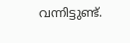വന്നിട്ടുണ്ട്.